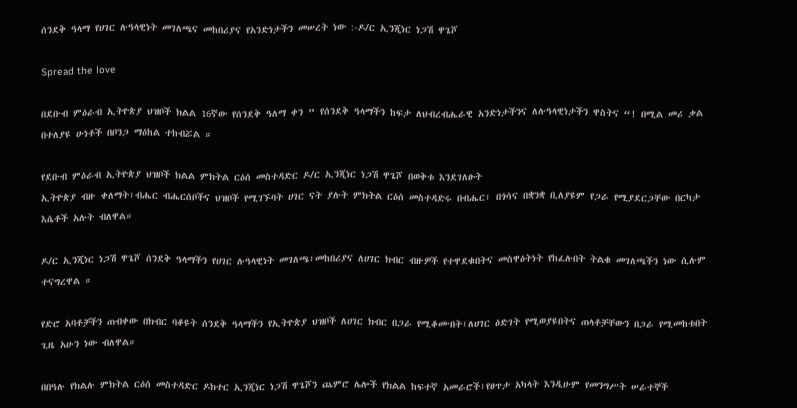ሰንደቅ ዓላማ የሀገር ሉዓላዊነት መገለጫና መከበሪያና የአንድነታችን መሠረት ነው :-ዶ/ር ኢንጂነር ነጋሽ ዋጌሾ

Spread the love

በደቡብ ምዕራብ ኢትዮጵያ ህዝቦች ክልል 16ኛው የሰንደቅ ዓለማ ቀን ” የሰንደቅ ዓላማችን ከፍታ ለህብረብሔራዊ አንድነታችንና ለሉዓላዊነታችን ዋስትና “! በሚል መሪ ቃል በተለያዩ ሁነቶች በቦንጋ ማዕከል ተከብሯል ።

የደቡብ ምዕራብ ኢትዮጵያ ህዝቦች ክልል ምክትል ርዕሰ መስተዳድር ዶ/ር ኢንጂነር ነጋሽ ዋጌሾ በወቅቱ እንደገለፁት
ኢትዮጵያ ብዙ ቀለማት፣ብሔር ብሔርሰቦችና ህዝቦች የሚገኙባት ሀገር ናት ያሉት ምክትል ርዕሰ መስተዳድሩ በብሔር፣ በጎሳና በቋንቋ ቢለያዩም የጋራ የሚያደርጋቸው በርካታ እሴቶች አሉት ብለዋል።

ዶ/ር ኢንጂነር ነጋሽ ዋጌሾ ሰንደቅ ዓላማችን የሀገር ሉዓላዊነት መገለጫ፣መከበሪያና ለሀገር ክብር ብዙዎች የተዋደቁበትና መስዋዕትነት የከፈሉበት ትልቁ መገለጫችን ነው ሲሉም ተናግረዋል ።

የድሮ አባቶቻችን ጠብቀው በክብር ባቆዩት ሰንደቅ ዓላማችን የኢትዮጵያ ህዝቦች ለሀገር ክብር በጋራ የሚቆሙበት፣ለሀገር ዕድገት የሚወያዩበትና ጠላቶቻቸውን በጋራ የሚመከቱበት ጊዜ አሁን ነው ብለዋል።

በበዓሉ የክልሉ ምክትል ርዕሰ መስተዳድር ዶክተር ኢንጂነር ነጋሽ ዋጌሾን ጨምሮ ሌሎች የክልል ከፍተኛ አመራሮች፣የፀጥታ አካላት እንዲሁም የመንግሥት ሠራተኞች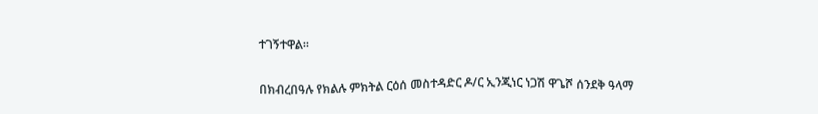ተገኝተዋል።

በክብረበዓሉ የክልሉ ምክትል ርዕሰ መስተዳድር ዶ/ር ኢንጂነር ነጋሽ ዋጌሾ ሰንደቅ ዓላማ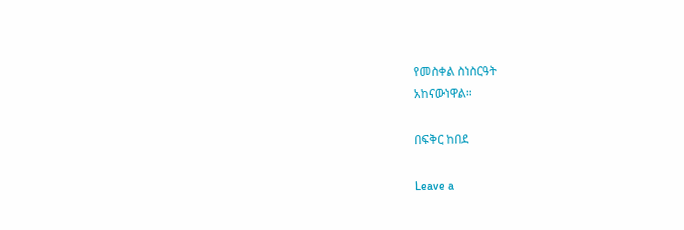የመስቀል ስነስርዓት
አከናውነዋል።

በፍቅር ከበደ

Leave a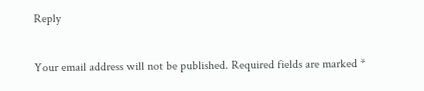Reply

Your email address will not be published. Required fields are marked *